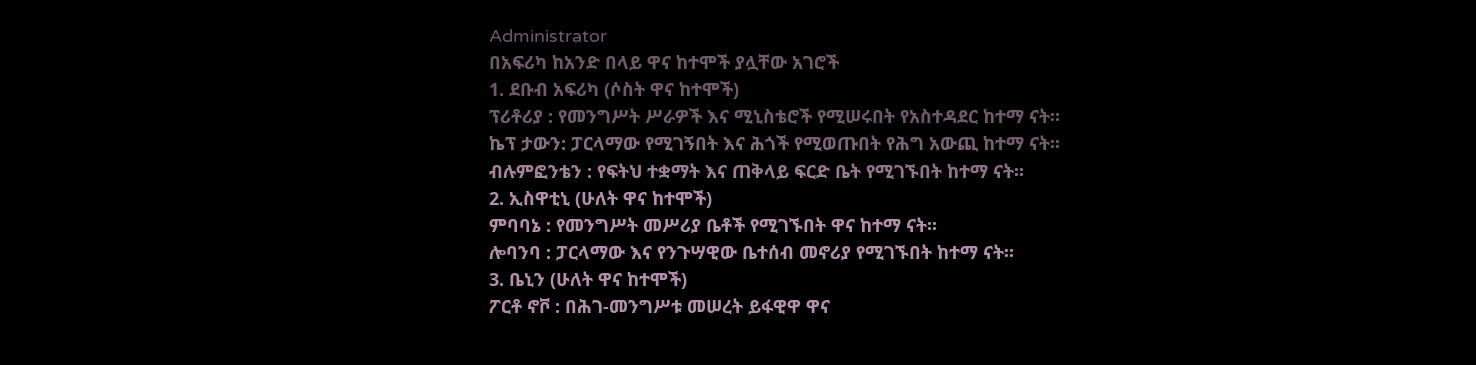Administrator
በአፍሪካ ከአንድ በላይ ዋና ከተሞች ያሏቸው አገሮች
1. ደቡብ አፍሪካ (ሶስት ዋና ከተሞች)
ፕሪቶሪያ : የመንግሥት ሥራዎች እና ሚኒስቴሮች የሚሠሩበት የአስተዳደር ከተማ ናት።
ኬፕ ታውን: ፓርላማው የሚገኝበት እና ሕጎች የሚወጡበት የሕግ አውጪ ከተማ ናት።
ብሉምፎንቴን : የፍትህ ተቋማት እና ጠቅላይ ፍርድ ቤት የሚገኙበት ከተማ ናት።
2. ኢስዋቲኒ (ሁለት ዋና ከተሞች)
ምባባኔ : የመንግሥት መሥሪያ ቤቶች የሚገኙበት ዋና ከተማ ናት።
ሎባንባ : ፓርላማው እና የንጉሣዊው ቤተሰብ መኖሪያ የሚገኙበት ከተማ ናት።
3. ቤኒን (ሁለት ዋና ከተሞች)
ፖርቶ ኖቮ : በሕገ-መንግሥቱ መሠረት ይፋዊዋ ዋና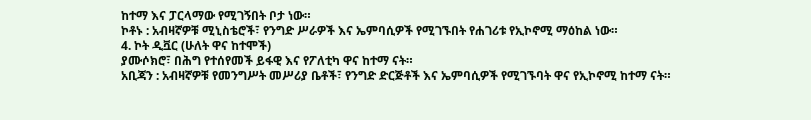ከተማ እና ፓርላማው የሚገኝበት ቦታ ነው።
ኮቶኑ : አብዛኛዎቹ ሚኒስቴሮች፣ የንግድ ሥራዎች እና ኤምባሲዎች የሚገኙበት የሐገሪቱ የኢኮኖሚ ማዕከል ነው።
4. ኮት ዲቯር (ሁለት ዋና ከተሞች)
ያሙሶክሮ፣ በሕግ የተሰየመች ይፋዊ እና የፖለቲካ ዋና ከተማ ናት።
አቢጃን : አብዛኛዎቹ የመንግሥት መሥሪያ ቤቶች፣ የንግድ ድርጅቶች እና ኤምባሲዎች የሚገኙባት ዋና የኢኮኖሚ ከተማ ናት።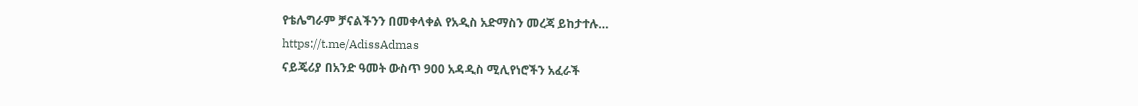የቴሌግራም ቻናልችንን በመቀላቀል የአዲስ አድማስን መረጃ ይከታተሉ…
https://t.me/AdissAdmas
ናይጄሪያ በአንድ ዓመት ውስጥ 900 አዳዲስ ሚሊየነሮችን አፈራች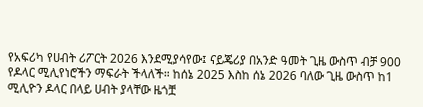የአፍሪካ የሀብት ሪፖርት 2026 እንደሚያሳየው፤ ናይጄሪያ በአንድ ዓመት ጊዜ ውስጥ ብቻ 900 የዶላር ሚሊየነሮችን ማፍራት ችላለች። ከሰኔ 2025 እስከ ሰኔ 2026 ባለው ጊዜ ውስጥ ከ1 ሚሊዮን ዶላር በላይ ሀብት ያላቸው ዜጎቿ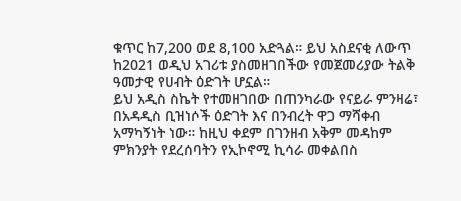ቁጥር ከ7,200 ወደ 8,100 አድጓል። ይህ አስደናቂ ለውጥ ከ2021 ወዲህ አገሪቱ ያስመዘገበችው የመጀመሪያው ትልቅ ዓመታዊ የሀብት ዕድገት ሆኗል።
ይህ አዲስ ስኬት የተመዘገበው በጠንካራው የናይራ ምንዛሬ፣ በአዳዲስ ቢዝነሶች ዕድገት እና በንብረት ዋጋ ማሻቀብ አማካኝነት ነው። ከዚህ ቀደም በገንዘብ አቅም መዳከም ምክንያት የደረሰባትን የኢኮኖሚ ኪሳራ መቀልበስ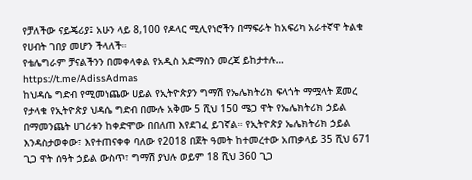የቻለችው ናይጄሪያ፤ አሁን ላይ 8,100 የዶላር ሚሊየነሮችን በማፍራት ከአፍሪካ አራተኛዋ ትልቁ የሀብት ገበያ መሆን ችላለች።
የቴሌግራም ቻናልችንን በመቀላቀል የአዲስ አድማስን መረጃ ይከታተሉ…
https://t.me/AdissAdmas
ከህዳሴ ግድብ የሚመነጨው ሀይል የኢትዮጵያን ግማሽ የኤሌክትሪክ ፍላጎት ማሟላት ጀመረ
የታላቁ የኢትዮጵያ ህዳሴ ግድብ በሙሉ አቅሙ 5 ሺህ 150 ሜጋ ዋት የኤሌክትሪክ ኃይል በማመንጨት ሀገሪቱን ከቀድሞው በበለጠ እየደገፈ ይገኛል። የኢትዮጵያ ኤሌክትሪክ ኃይል እንዳስታወቀው፣ እየተጠናቀቀ ባለው የ2018 በጀት ዓመት ከተመረተው አጠቃላይ 35 ሺህ 671 ጊጋ ዋት ሰዓት ኃይል ውስጥ፣ ግማሽ ያህሉ ወይም 18 ሺህ 360 ጊጋ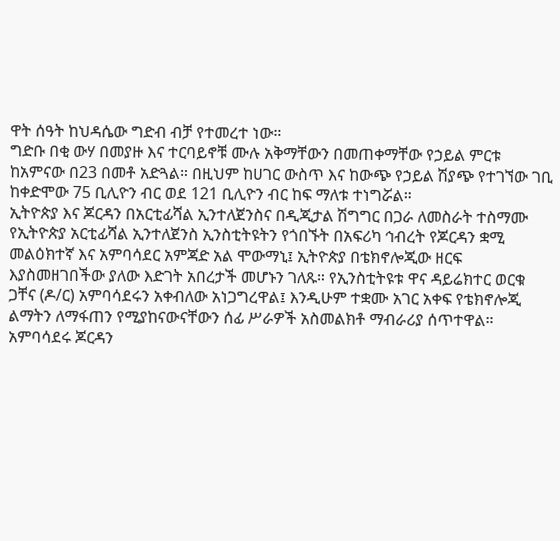ዋት ሰዓት ከህዳሴው ግድብ ብቻ የተመረተ ነው።
ግድቡ በቂ ውሃ በመያዙ እና ተርባይኖቹ ሙሉ አቅማቸውን በመጠቀማቸው የኃይል ምርቱ ከአምናው በ23 በመቶ አድጓል። በዚህም ከሀገር ውስጥ እና ከውጭ የኃይል ሽያጭ የተገኘው ገቢ ከቀድሞው 75 ቢሊዮን ብር ወደ 121 ቢሊዮን ብር ከፍ ማለቱ ተነግሯል።
ኢትዮጵያ እና ጆርዳን በአርቲፊሻል ኢንተለጀንስና በዲጂታል ሽግግር በጋራ ለመስራት ተስማሙ
የኢትዮጵያ አርቲፊሻል ኢንተለጀንስ ኢንስቲትዩትን የጎበኙት በአፍሪካ ኅብረት የጆርዳን ቋሚ መልዕክተኛ እና አምባሳደር አምጃድ አል ሞውማኒ፤ ኢትዮጵያ በቴክኖሎጂው ዘርፍ እያስመዘገበችው ያለው እድገት አበረታች መሆኑን ገለጹ። የኢንስቲትዩቱ ዋና ዳይሬክተር ወርቁ ጋቸና (ዶ/ር) አምባሳደሩን አቀብለው አነጋግረዋል፤ እንዲሁም ተቋሙ አገር አቀፍ የቴክኖሎጂ ልማትን ለማፋጠን የሚያከናውናቸውን ሰፊ ሥራዎች አስመልክቶ ማብራሪያ ሰጥተዋል።
አምባሳደሩ ጆርዳን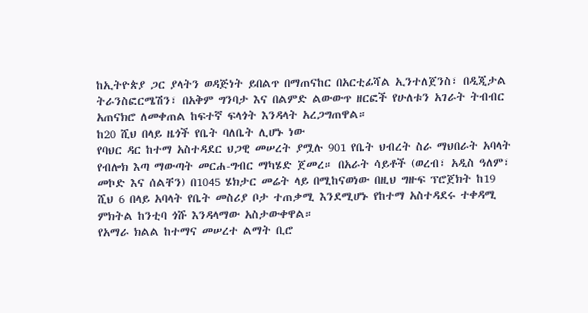ከኢትዮጵያ ጋር ያላትን ወዳጅነት ይበልጥ በማጠናከር በአርቲፊሻል ኢንተለጀንስ፣ በዲጂታል ትራንስፎርሜሽን፣ በአቅም ግንባታ እና በልምድ ልውውጥ ዘርፎች የሁለቱን አገራት ትብብር አጠናክሮ ለመቀጠል ከፍተኛ ፍላጎት እንዳላት አረጋግጠዋል።
ከ20 ሺህ በላይ ዜጎች የቤት ባለቤት ሊሆኑ ነው
የባህር ዳር ከተማ አስተዳደር ህጋዊ መሠረት ያሟሉ 901 የቤት ህብረት ስራ ማህበራት አባላት የብሎክ እጣ ማውጣት መርሐ-ግብር ማካሄድ ጀመረ። በአራት ሳይቶች (ወረብ፣ አዲስ ዓለም፣ መኮድ እና ሰልቸን) በ1045 ሄክታር መሬት ላይ በሚከናወነው በዚህ ግዙፍ ፕሮጀክት ከ19 ሺህ 6 በላይ አባላት የቤት መስሪያ ቦታ ተጠቃሚ እንደሚሆኑ የከተማ አስተዳደሩ ተቀዳሚ ምክትል ከንቲባ ጎሹ እንዳላማው አስታውቀዋል።
የአማራ ክልል ከተማና መሠረተ ልማት ቢሮ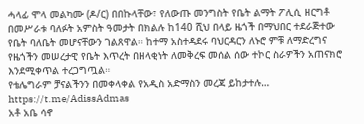ሓላፊ ሞላ መልካሙ (ዶ/ር) በበኩላቸው፣ የለውጡ መንግስት የቤት ልማት ፖሊሲ ዘርግቶ በመሥራቱ ባለፉት አምስት ዓመታት በክልሉ ከ140 ሺህ በላይ ዜጎች በማህበር ተደራጅተው የቤት ባለቤት መሆናቸውን ገልጸዋል። ከተማ አስተዳደሩ ባህርዳርን ለኑሮ ምቹ ለማድረግና የዜጎችን መሠረታዊ የቤት እጥረት በዘላቂነት ለመቅረፍ መሰል ሰው ተኮር ስራዎችን አጠናክሮ እንደሚቀጥል ተረጋግጧል።
የቴሌግራም ቻናልችንን በመቀላቀል የአዲስ አድማስን መረጃ ይከታተሉ…
https://t.me/AdissAdmas
አቶ አቤ ሳኖ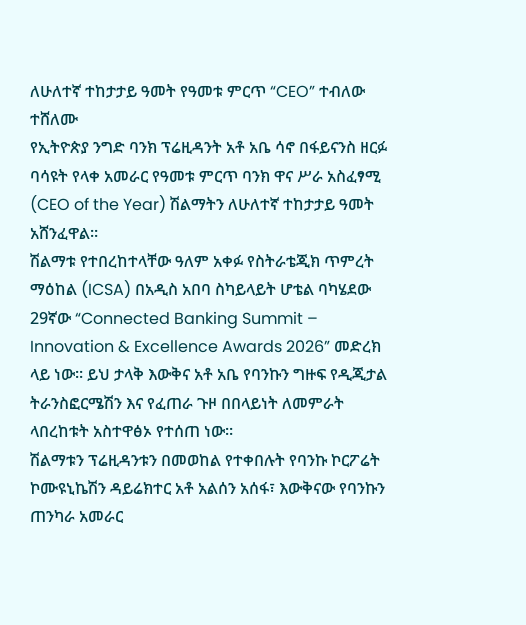ለሁለተኛ ተከታታይ ዓመት የዓመቱ ምርጥ “CEO” ተብለው ተሸለሙ
የኢትዮጵያ ንግድ ባንክ ፕሬዚዳንት አቶ አቤ ሳኖ በፋይናንስ ዘርፉ ባሳዩት የላቀ አመራር የዓመቱ ምርጥ ባንክ ዋና ሥራ አስፈፃሚ (CEO of the Year) ሽልማትን ለሁለተኛ ተከታታይ ዓመት አሸንፈዋል።
ሽልማቱ የተበረከተላቸው ዓለም አቀፉ የስትራቴጂክ ጥምረት ማዕከል (ICSA) በአዲስ አበባ ስካይላይት ሆቴል ባካሄደው 29ኛው “Connected Banking Summit – Innovation & Excellence Awards 2026” መድረክ ላይ ነው። ይህ ታላቅ እውቅና አቶ አቤ የባንኩን ግዙፍ የዲጂታል ትራንስፎርሜሽን እና የፈጠራ ጉዞ በበላይነት ለመምራት ላበረከቱት አስተዋፅኦ የተሰጠ ነው።
ሽልማቱን ፕሬዚዳንቱን በመወከል የተቀበሉት የባንኩ ኮርፖሬት ኮሙዩኒኬሽን ዳይሬክተር አቶ አልሰን አሰፋ፣ እውቅናው የባንኩን ጠንካራ አመራር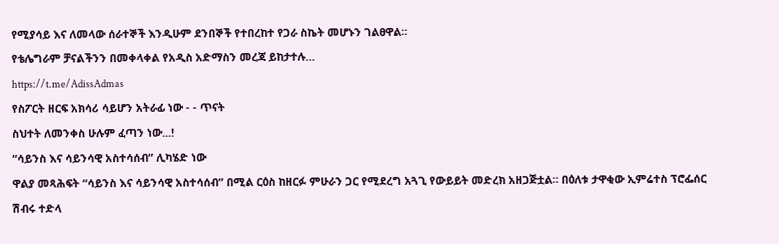የሚያሳይ እና ለመላው ሰራተኞች እንዲሁም ደንበኞች የተበረከተ የጋራ ስኬት መሆኑን ገልፀዋል።
የቴሌግራም ቻናልችንን በመቀላቀል የአዲስ አድማስን መረጃ ይከታተሉ…
https://t.me/AdissAdmas
የስፖርት ዘርፍ አክሳሪ ሳይሆን አትራፊ ነው - - ጥናት
ስህተት ለመንቀስ ሁሉም ፈጣን ነው...!
“ሳይንስ እና ሳይንሳዊ አስተሳሰብ” ሊካሄድ ነው
ዋልያ መጻሕፍት “ሳይንስ እና ሳይንሳዊ አስተሳሰብ” በሚል ርዕስ ከዘርፉ ምሁራን ጋር የሚደረግ አጓጊ የውይይት መድረክ አዘጋጅቷል። በዕለቱ ታዋቂው ኢምሬተስ ፕሮፌሰር ሽብሩ ተድላ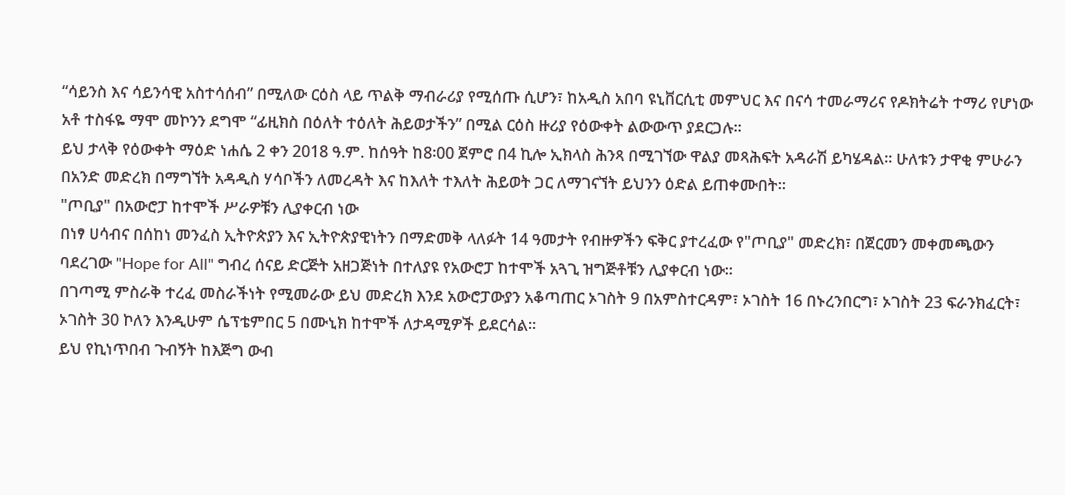“ሳይንስ እና ሳይንሳዊ አስተሳሰብ” በሚለው ርዕስ ላይ ጥልቅ ማብራሪያ የሚሰጡ ሲሆን፣ ከአዲስ አበባ ዩኒቨርሲቲ መምህር እና በናሳ ተመራማሪና የዶክትሬት ተማሪ የሆነው አቶ ተስፋዬ ማሞ መኮንን ደግሞ “ፊዚክስ በዕለት ተዕለት ሕይወታችን” በሚል ርዕስ ዙሪያ የዕውቀት ልውውጥ ያደርጋሉ።
ይህ ታላቅ የዕውቀት ማዕድ ነሐሴ 2 ቀን 2018 ዓ.ም. ከሰዓት ከ8፡00 ጀምሮ በ4 ኪሎ ኢክላስ ሕንጻ በሚገኘው ዋልያ መጻሕፍት አዳራሽ ይካሄዳል። ሁለቱን ታዋቂ ምሁራን በአንድ መድረክ በማግኘት አዳዲስ ሃሳቦችን ለመረዳት እና ከእለት ተእለት ሕይወት ጋር ለማገናኘት ይህንን ዕድል ይጠቀሙበት።
"ጦቢያ" በአውሮፓ ከተሞች ሥራዎቹን ሊያቀርብ ነው
በነፃ ሀሳብና በሰከነ መንፈስ ኢትዮጵያን እና ኢትዮጵያዊነትን በማድመቅ ላለፉት 14 ዓመታት የብዙዎችን ፍቅር ያተረፈው የ"ጦቢያ" መድረክ፣ በጀርመን መቀመጫውን ባደረገው "Hope for All" ግብረ ሰናይ ድርጅት አዘጋጅነት በተለያዩ የአውሮፓ ከተሞች አጓጊ ዝግጅቶቹን ሊያቀርብ ነው።
በገጣሚ ምስራቅ ተረፈ መስራችነት የሚመራው ይህ መድረክ እንደ አውሮፓውያን አቆጣጠር ኦገስት 9 በአምስተርዳም፣ ኦገስት 16 በኑረንበርግ፣ ኦገስት 23 ፍራንክፈርት፣ ኦገስት 30 ኮለን እንዲሁም ሴፕቴምበር 5 በሙኒክ ከተሞች ለታዳሚዎች ይደርሳል።
ይህ የኪነጥበብ ጉብኝት ከእጅግ ውብ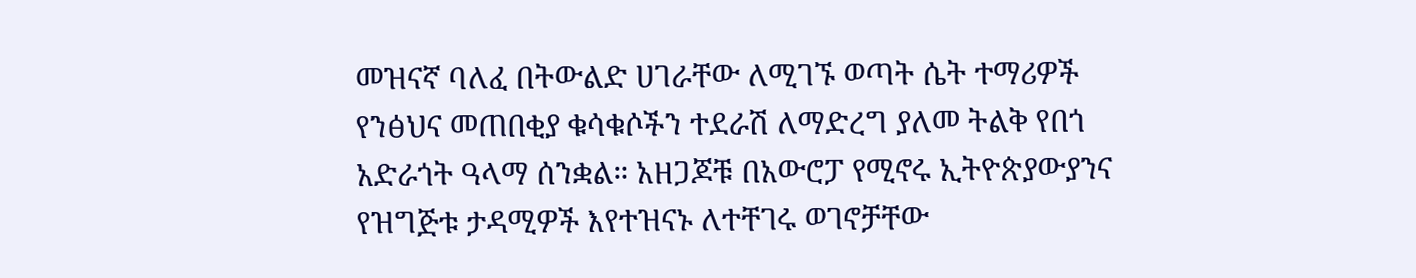መዝናኛ ባለፈ በትውልድ ሀገራቸው ለሚገኙ ወጣት ሴት ተማሪዎች የንፅህና መጠበቂያ ቁሳቁሶችን ተደራሽ ለማድረግ ያለመ ትልቅ የበጎ አድራጎት ዓላማ ሰንቋል። አዘጋጆቹ በአውሮፓ የሚኖሩ ኢትዮጵያውያንና የዝግጅቱ ታዳሚዎች እየተዝናኑ ለተቸገሩ ወገኖቻቸው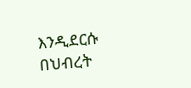እንዲደርሱ በህብረት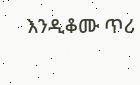እንዲቆሙ ጥሪ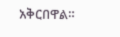አቅርበዋል።